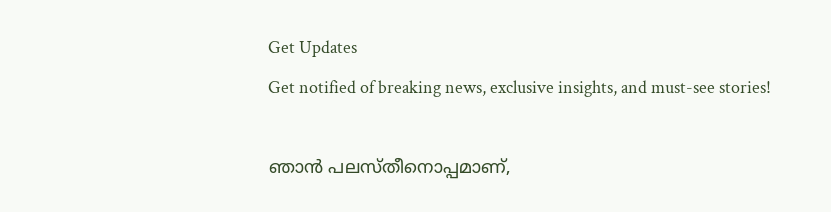Get Updates
Get notified of breaking news, exclusive insights, and must-see stories!

ഞാന്‍ പലസ്തീനൊപ്പമാണ്,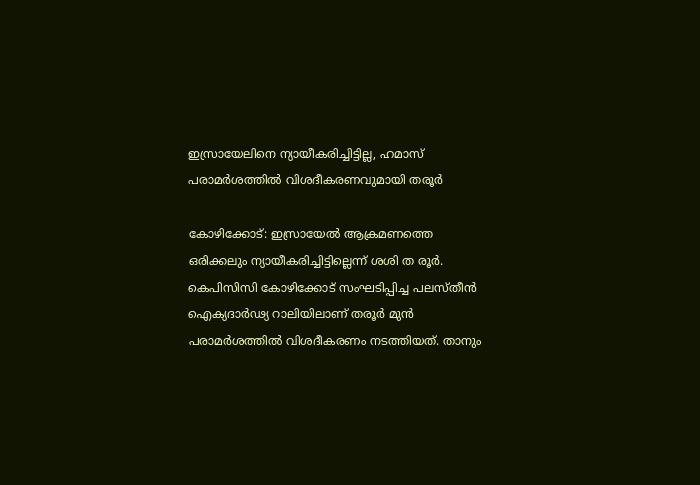ഇസ്രായേലിനെ ന്യായീകരിച്ചിട്ടില്ല, ഹമാസ് പരാമര്‍ശത്തില്‍ വിശദീകരണവുമായി തരൂര്‍

കോഴിക്കോട്: ഇസ്രായേല്‍ ആക്രമണത്തെ ഒരിക്കലും ന്യായീകരിച്ചിട്ടില്ലെന്ന് ശശി ത രൂര്‍. കെപിസിസി കോഴിക്കോട് സംഘടിപ്പിച്ച പലസ്തീന്‍ ഐക്യദാര്‍ഢ്യ റാലിയിലാണ് തരൂര്‍ മുന്‍ പരാമര്‍ശത്തില്‍ വിശദീകരണം നടത്തിയത്. താനും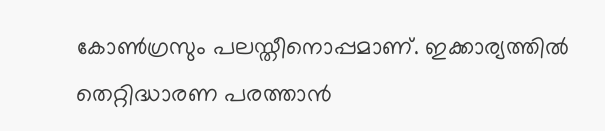കോണ്‍ഗ്രസും പലസ്തീനൊപ്പമാണ്. ഇക്കാര്യത്തില്‍ തെറ്റിദ്ധാരണ പരത്താന്‍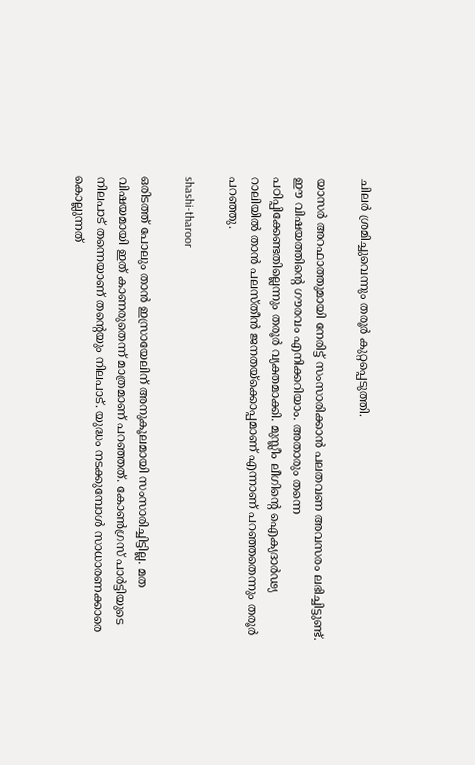ചിലര്‍ ശ്രമിച്ചുവെന്നും തരൂര്‍ കുറ്റപ്പെടുത്തി.

യാസര്‍ അറഫാത്തുമായി നേരിട്ട് സംസാരിക്കാന്‍ പലതവണ അവസരം ലഭിച്ചിട്ടുണ്ട്. ഈ വിഷയത്തിന്റെ ഗൗരവം എനിക്കറിയാം. അതാരും തന്നെ പഠിപ്പിക്കേണ്ടതില്ലെന്നും തരൂര്‍ വ്യക്തമാക്കി. മുസ്ലീം ലീഗിന്റെ ഐക്യദാര്‍ഢ്യ റാലിയില്‍ താന്‍ പലസ്തീന്‍ ജനതയ്‌ക്കൊപ്പമാണ് എന്നാണ് പറഞ്ഞതെന്നും തരൂര്‍ പറഞ്ഞു.

shashi-tharoor

ഒരിടത്ത് പോലും താന്‍ ഇസ്രായേലിന് അനുകൂലമായി സംസാരിച്ചിട്ടില്ല. മത വിഷയമായി ഇത് കാണരുതെന്ന് മാത്രമാണ് പറഞ്ഞത്. കോണ്‍ഗ്രസ് പാര്‍ട്ടിയുടെ നിലപാട് തന്നെയാണ് തന്റെയും നിലപാട്. യുദ്ധം നടക്കുമ്പോള്‍ സാധാരണക്കാരെ കൊല്ലുന്നത്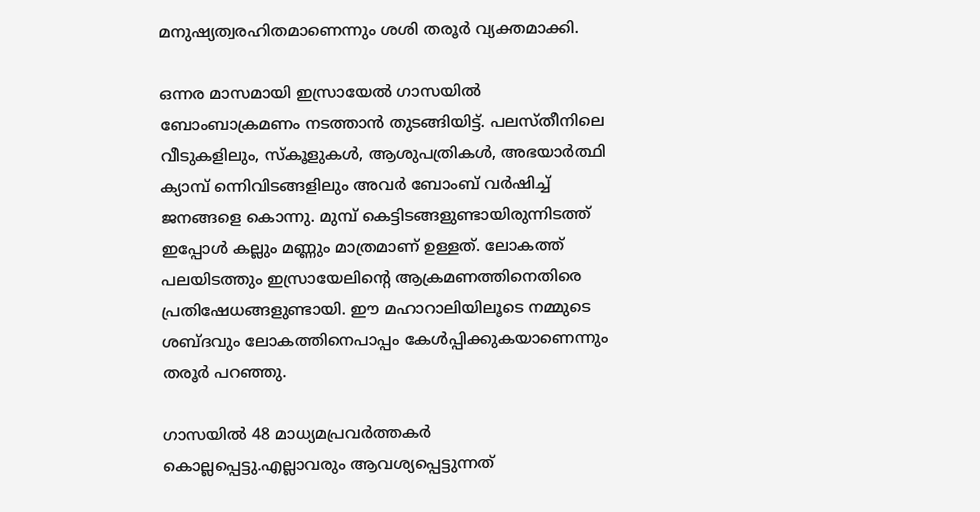മനുഷ്യത്വരഹിതമാണെന്നും ശശി തരൂര്‍ വ്യക്തമാക്കി.

ഒന്നര മാസമായി ഇസ്രായേല്‍ ഗാസയില്‍ ബോംബാക്രമണം നടത്താന്‍ തുടങ്ങിയിട്ട്. പലസ്തീനിലെ വീടുകളിലും, സ്‌കൂളുകള്‍, ആശുപത്രികള്‍, അഭയാര്‍ത്ഥി ക്യാമ്പ് ന്നെിവിടങ്ങളിലും അവര്‍ ബോംബ് വര്‍ഷിച്ച് ജനങ്ങളെ കൊന്നു. മുമ്പ് കെട്ടിടങ്ങളുണ്ടായിരുന്നിടത്ത് ഇപ്പോള്‍ കല്ലും മണ്ണും മാത്രമാണ് ഉള്ളത്. ലോകത്ത് പലയിടത്തും ഇസ്രായേലിന്റെ ആക്രമണത്തിനെതിരെ പ്രതിഷേധങ്ങളുണ്ടായി. ഈ മഹാറാലിയിലൂടെ നമ്മുടെ ശബ്ദവും ലോകത്തിനെപാപ്പം കേള്‍പ്പിക്കുകയാണെന്നും തരൂര്‍ പറഞ്ഞു.

ഗാസയില്‍ 48 മാധ്യമപ്രവര്‍ത്തകര്‍ കൊല്ലപ്പെട്ടു.എല്ലാവരും ആവശ്യപ്പെട്ടുന്നത്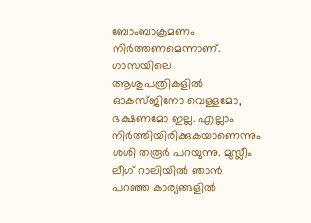ബോംബാക്രമണം നിര്‍ത്തണമെന്നാണ്. ഗാസയിലെ ആശുപത്രികളില്‍ ഓകസ്ജിനോ വെള്ളമോ, ഭക്ഷണമോ ഇല്ല. എല്ലാം നിര്‍ത്തിയിരിക്കുകയാണെന്നും ശശി തരൂര്‍ പറയുന്നു. മുസ്ലീം ലീഗ് റാലിയില്‍ ഞാന്‍ പറഞ്ഞ കാര്യങ്ങളില്‍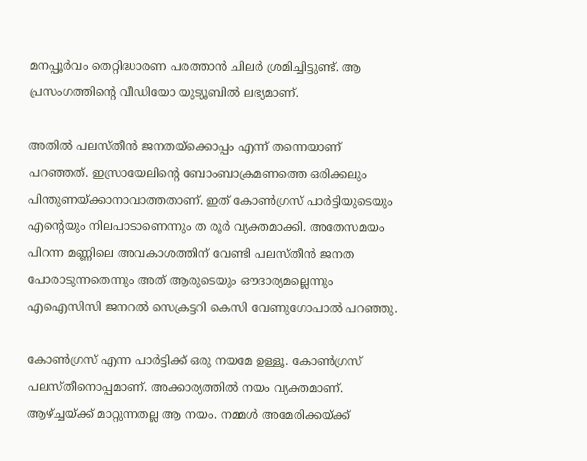മനപ്പൂര്‍വം തെറ്റിദ്ധാരണ പരത്താന്‍ ചിലര്‍ ശ്രമിച്ചിട്ടുണ്ട്. ആ പ്രസംഗത്തിന്റെ വീഡിയോ യുട്യൂബില്‍ ലഭ്യമാണ്.

അതില്‍ പലസ്തീന്‍ ജനതയ്‌ക്കൊപ്പം എന്ന് തന്നെയാണ് പറഞ്ഞത്. ഇസ്രായേലിന്റെ ബോംബാക്രമണത്തെ ഒരിക്കലും പിന്തുണയ്ക്കാനാവാത്തതാണ്. ഇത് കോണ്‍ഗ്രസ് പാര്‍ട്ടിയുടെയും എന്റെയും നിലപാടാണെന്നും ത രൂര്‍ വ്യക്തമാക്കി. അതേസമയം പിറന്ന മണ്ണിലെ അവകാശത്തിന് വേണ്ടി പലസ്തീന്‍ ജനത പോരാടുന്നതെന്നും അത് ആരുടെയും ഔദാര്യമല്ലെന്നും എഐസിസി ജനറല്‍ സെക്രട്ടറി കെസി വേണുഗോപാല്‍ പറഞ്ഞു.

കോണ്‍ഗ്രസ് എന്ന പാര്‍ട്ടിക്ക് ഒരു നയമേ ഉള്ളൂ. കോണ്‍ഗ്രസ് പലസ്തീനൊപ്പമാണ്. അക്കാര്യത്തില്‍ നയം വ്യക്തമാണ്. ആഴ്ച്ചയ്ക്ക് മാറ്റുന്നതല്ല ആ നയം. നമ്മള്‍ അമേരിക്കയ്ക്ക്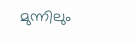മുന്നിലും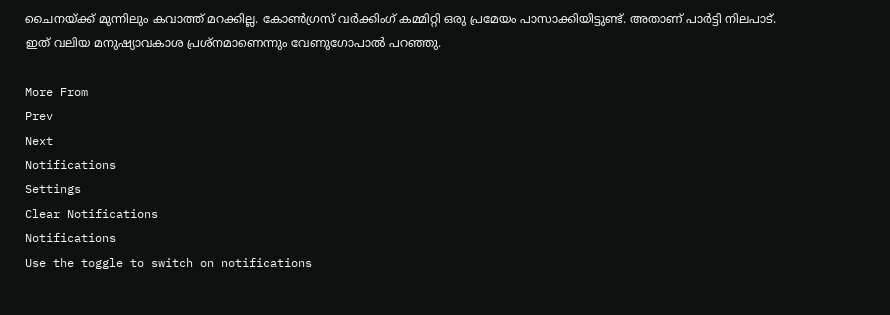ചൈനയ്ക്ക് മുന്നിലും കവാത്ത് മറക്കില്ല. കോണ്‍ഗ്രസ് വര്‍ക്കിംഗ് കമ്മിറ്റി ഒരു പ്രമേയം പാസാക്കിയിട്ടുണ്ട്. അതാണ് പാര്‍ട്ടി നിലപാട്. ഇത് വലിയ മനുഷ്യാവകാശ പ്രശ്‌നമാണെന്നും വേണുഗോപാല്‍ പറഞ്ഞു.

More From
Prev
Next
Notifications
Settings
Clear Notifications
Notifications
Use the toggle to switch on notifications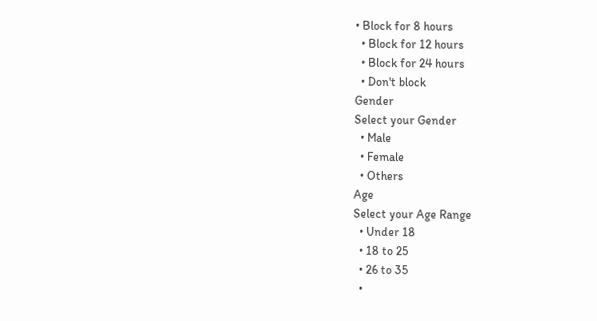• Block for 8 hours
  • Block for 12 hours
  • Block for 24 hours
  • Don't block
Gender
Select your Gender
  • Male
  • Female
  • Others
Age
Select your Age Range
  • Under 18
  • 18 to 25
  • 26 to 35
  •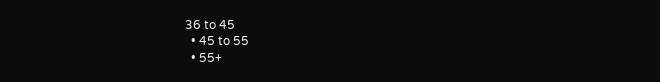36 to 45
  • 45 to 55
  • 55+